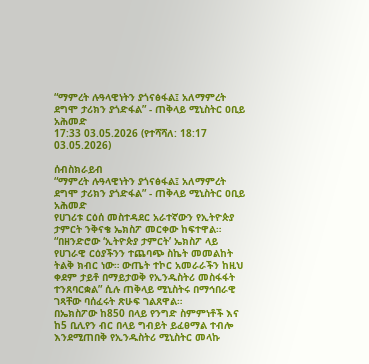“ማምረት ሉዓላዊነትን ያጎናፅፋል፤ አለማምረት ደግሞ ታሪክን ያጎድፋል” - ጠቅላይ ሚኒስትር ዐቢይ አሕመድ
17:33 03.05.2026 (የተሻሻለ: 18:17 03.05.2026)

ሰብስክራይብ
“ማምረት ሉዓላዊነትን ያጎናፅፋል፤ አለማምረት ደግሞ ታሪክን ያጎድፋል” - ጠቅላይ ሚኒስትር ዐቢይ አሕመድ
የሀገሪቱ ርዕሰ መስተዳደር አራተኛውን የኢትዮጵያ ታምርት ንቅናቄ ኤክስፖ መርቀው ከፍተዋል።
“በዘንድሮው ‘ኢትዮጵያ ታምርት’ ኤክስፖ ላይ የሀገራዊ ርዕያችንን ተጨባጭ ስኬት መመልከት ትልቅ ክብር ነው። ውጤት ተኮር አመራራችን ከዚህ ቀደም ታይቶ በማይታወቅ የኢንዱስትሪ መስፋፋት ተንጸባርቋል” ሲሉ ጠቅላይ ሚኒስትሩ በማኅበራዊ ገጻቸው ባሰፈሩት ጽሁፍ ገልጸዋል።
በኤክስፖው ከ850 በላይ የንግድ ስምምነቶች እና ከ5 ቢሊየን ብር በላይ ግብይት ይፈፀማል ተብሎ እንደሚጠበቅ የኢንዱስትሪ ሚኒስትር መላኩ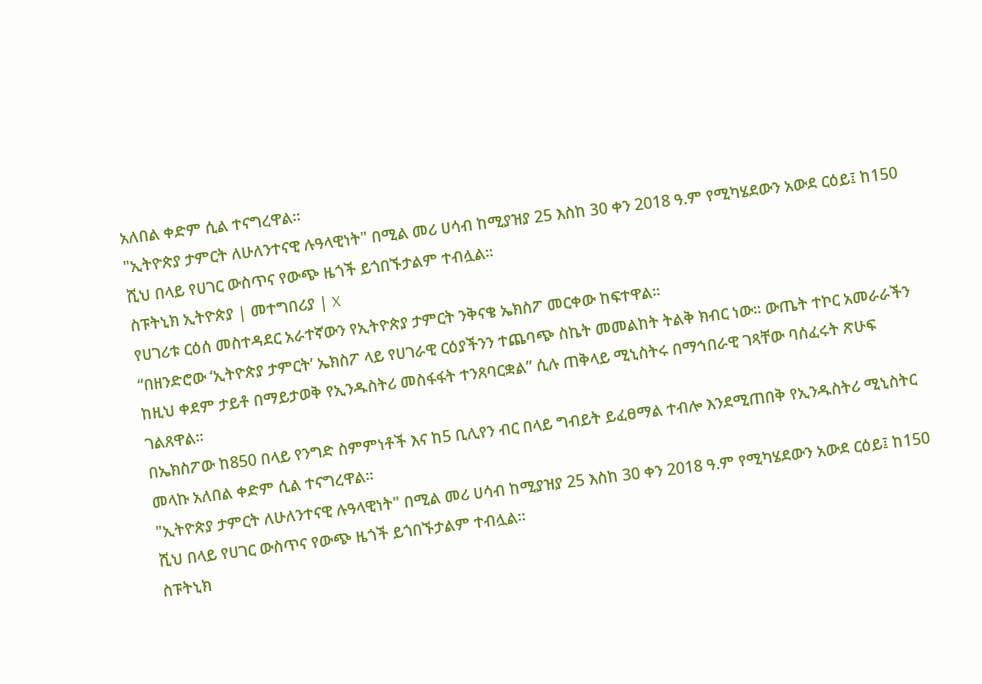አለበል ቀድም ሲል ተናግረዋል።
"ኢትዮጵያ ታምርት ለሁለንተናዊ ሉዓላዊነት" በሚል መሪ ሀሳብ ከሚያዝያ 25 እስከ 30 ቀን 2018 ዓ.ም የሚካሄደውን አውደ ርዕይ፤ ከ150 ሺህ በላይ የሀገር ውስጥና የውጭ ዜጎች ይጎበኙታልም ተብሏል፡፡
ስፑትኒክ ኢትዮጵያ | መተግበሪያ | X
የሀገሪቱ ርዕሰ መስተዳደር አራተኛውን የኢትዮጵያ ታምርት ንቅናቄ ኤክስፖ መርቀው ከፍተዋል።
“በዘንድሮው ‘ኢትዮጵያ ታምርት’ ኤክስፖ ላይ የሀገራዊ ርዕያችንን ተጨባጭ ስኬት መመልከት ትልቅ ክብር ነው። ውጤት ተኮር አመራራችን ከዚህ ቀደም ታይቶ በማይታወቅ የኢንዱስትሪ መስፋፋት ተንጸባርቋል” ሲሉ ጠቅላይ ሚኒስትሩ በማኅበራዊ ገጻቸው ባሰፈሩት ጽሁፍ ገልጸዋል።
በኤክስፖው ከ850 በላይ የንግድ ስምምነቶች እና ከ5 ቢሊየን ብር በላይ ግብይት ይፈፀማል ተብሎ እንደሚጠበቅ የኢንዱስትሪ ሚኒስትር መላኩ አለበል ቀድም ሲል ተናግረዋል።
"ኢትዮጵያ ታምርት ለሁለንተናዊ ሉዓላዊነት" በሚል መሪ ሀሳብ ከሚያዝያ 25 እስከ 30 ቀን 2018 ዓ.ም የሚካሄደውን አውደ ርዕይ፤ ከ150 ሺህ በላይ የሀገር ውስጥና የውጭ ዜጎች ይጎበኙታልም ተብሏል፡፡
ስፑትኒክ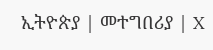ኢትዮጵያ | መተግበሪያ | X